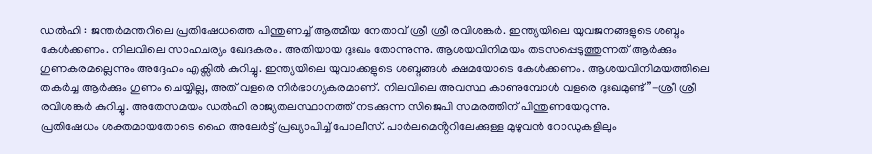ഡൽഹി : ജന്തർമന്തറിലെ പ്രതിഷേധത്തെ പിന്തുണച്ച് ആത്മീയ നേതാവ് ശ്രീ ശ്രീ രവിശങ്കർ. ഇന്ത്യയിലെ യുവജനങ്ങളുടെ ശബ്ദം കേൾക്കണം. നിലവിലെ സാഹചര്യം ഖേദകരം. അതിയായ ദുഃഖം തോന്നുന്നു. ആശയവിനിമയം തടസപ്പെടുത്തുന്നത് ആർക്കും ഗുണകരമല്ലെന്നും അദ്ദേഹം എക്സിൽ കുറിച്ചു. ഇന്ത്യയിലെ യുവാക്കളുടെ ശബ്ദങ്ങൾ ക്ഷമയോടെ കേൾക്കണം. ആശയവിനിമയത്തിലെ തകർച്ച ആർക്കും ഗുണം ചെയ്യില്ല, അത് വളരെ നിർഭാഗ്യകരമാണ്. നിലവിലെ അവസ്ഥ കാണുമ്പോൾ വളരെ ദുഃഖമുണ്ട്”-ശ്രീ ശ്രീ രവിശങ്കർ കുറിച്ചു. അതേസമയം ഡൽഹി രാജ്യതലസ്ഥാനത്ത് നടക്കുന്ന സിജെപി സമരത്തിന് പിന്തുണയേറുന്നു.
പ്രതിഷേധം ശക്തമായതോടെ ഹൈ അലേർട്ട് പ്രഖ്യാപിച്ച് പോലീസ്. പാർലമെൻ്ററിലേക്കുള്ള മുഴുവൻ റോഡുകളിലും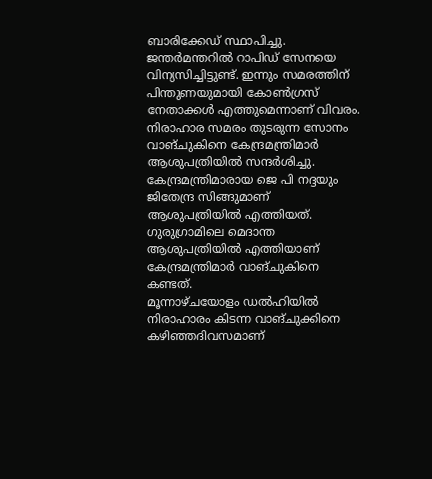ബാരിക്കേഡ് സ്ഥാപിച്ചു. ജന്തർമന്തറിൽ റാപിഡ് സേനയെ വിന്യസിച്ചിട്ടുണ്ട്. ഇന്നും സമരത്തിന് പിന്തുണയുമായി കോൺഗ്രസ് നേതാക്കൾ എത്തുമെന്നാണ് വിവരം. നിരാഹാര സമരം തുടരുന്ന സോനം വാങ്ചുകിനെ കേന്ദ്രമന്ത്രിമാർ ആശുപത്രിയിൽ സന്ദർശിച്ചു. കേന്ദ്രമന്ത്രിമാരായ ജെ പി നദ്ദയും ജിതേന്ദ്ര സിങ്ങുമാണ് ആശുപത്രിയിൽ എത്തിയത്. ഗുരുഗ്രാമിലെ മെദാന്ത ആശുപത്രിയിൽ എത്തിയാണ് കേന്ദ്രമന്ത്രിമാർ വാങ്ചുകിനെ കണ്ടത്.
മൂന്നാഴ്ചയോളം ഡൽഹിയിൽ നിരാഹാരം കിടന്ന വാങ്ചുക്കിനെ കഴിഞ്ഞദിവസമാണ്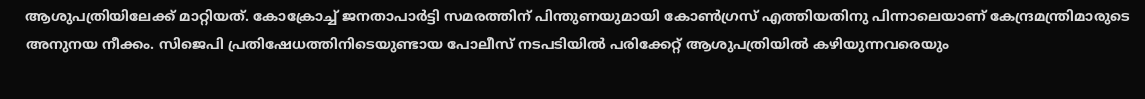ആശുപത്രിയിലേക്ക് മാറ്റിയത്. കോക്രോച്ച് ജനതാപാർട്ടി സമരത്തിന് പിന്തുണയുമായി കോൺഗ്രസ് എത്തിയതിനു പിന്നാലെയാണ് കേന്ദ്രമന്ത്രിമാരുടെ അനുനയ നീക്കം. സിജെപി പ്രതിഷേധത്തിനിടെയുണ്ടായ പോലീസ് നടപടിയിൽ പരിക്കേറ്റ് ആശുപത്രിയിൽ കഴിയുന്നവരെയും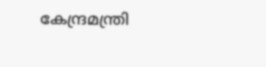കേന്ദ്രമന്ത്രി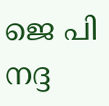ജെ പി നദ്ദ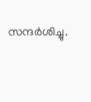സന്ദർശിച്ചു.